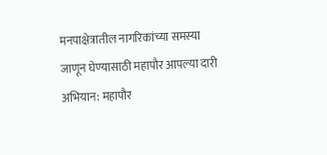मनपाक्षेत्रातील नागरिकांच्या समस्या जाणून घेण्यासाठी महापौर आपल्या दारी अभियान: महापौर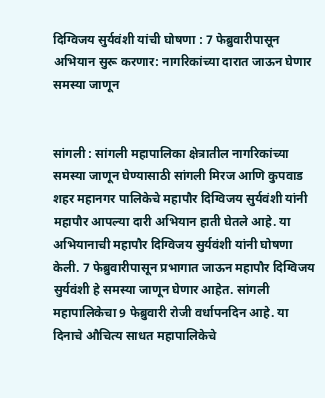दिग्विजय सुर्यवंशी यांची घोषणा : 7 फेब्रुवारीपासून अभियान सुरू करणार: नागरिकांच्या दारात जाऊन घेणार समस्या जाणून


सांगली : सांगली महापालिका क्षेत्रातील नागरिकांच्या समस्या जाणून घेण्यासाठी सांगली मिरज आणि कुपवाड शहर महानगर पालिकेचे महापौर दिग्विजय सुर्यवंशी यांनी महापौर आपल्या दारी अभियान हाती घेतले आहे. या अभियानाची महापौर दिग्विजय सुर्यवंशी यांनी घोषणा केली. 7 फेब्रुवारीपासून प्रभागात जाऊन महापौर दिग्विजय सुर्यवंशी हे समस्या जाणून घेणार आहेत. सांगली महापालिकेचा 9 फेब्रुवारी रोजी वर्धापनदिन आहे. या दिनाचे औचित्य साधत महापालिकेचे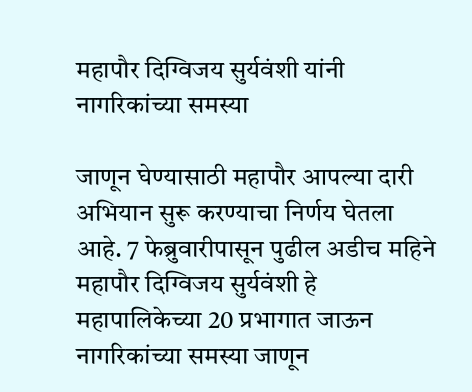महापौर दिग्विजय सुर्यवंशी यांनी नागरिकांच्या समस्या

जाणून घेण्यासाठी महापौर आपल्या दारी अभियान सुरू करण्याचा निर्णय घेतला आहे. 7 फेब्रुवारीपासून पुढील अडीच महिने महापौर दिग्विजय सुर्यवंशी हे महापालिकेच्या 20 प्रभागात जाऊन नागरिकांच्या समस्या जाणून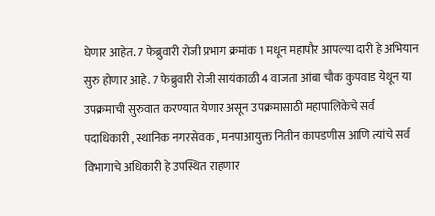घेणार आहेत. 7 फेब्रुवारी रोजी प्रभाग क्रमांक 1 मधून महापौर आपल्या दारी हे अभियान सुरु होणार आहे. 7 फेब्रुवारी रोजी सायंकाळी 4 वाजता आंबा चौक कुपवाड येथून या उपक्रमाची सुरुवात करण्यात येणार असून उपक्रमासाठी महापालिकेचे सर्व पदाधिकारी , स्थानिक नगरसेवक , मनपाआयुक्त नितीन कापडणीस आणि त्यांचे सर्व विभागाचे अधिकारी हे उपस्थित राहणार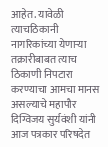आहेत. यावेळी त्याचठिकानी नागरिकांच्या येणाऱ्या तक्रारीबाबत त्याच ठिकाणी निपटारा करण्याचा आमचा मानस असल्याचे महापौर दिग्विजय सुर्यवंशी यांनी आज पत्रकार परिषदेत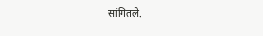सांगितले.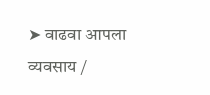➤ वाढवा आपला व्यवसाय /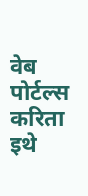वेब पोर्टल्स करिता इथे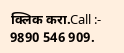क्लिक करा.Call :- 9890 546 909.